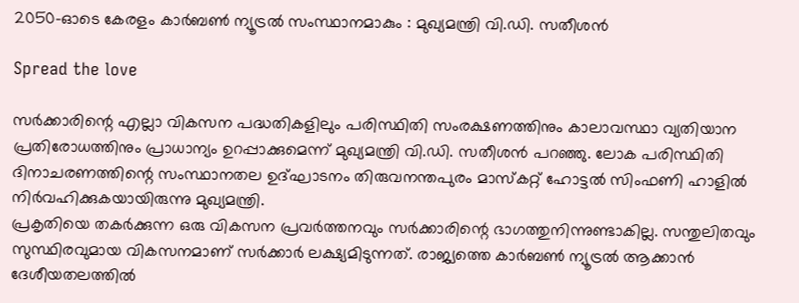2050-ഓടെ കേരളം കാർബൺ ന്യൂട്രൽ സംസ്ഥാനമാകും : മുഖ്യമന്ത്രി വി.ഡി. സതീശൻ

Spread the love

സർക്കാരിന്റെ എല്ലാ വികസന പദ്ധതികളിലും പരിസ്ഥിതി സംരക്ഷണത്തിനും കാലാവസ്ഥാ വ്യതിയാന പ്രതിരോധത്തിനും പ്രാധാന്യം ഉറപ്പാക്കുമെന്ന് മുഖ്യമന്ത്രി വി.ഡി. സതീശൻ പറഞ്ഞു. ലോക പരിസ്ഥിതി ദിനാചരണത്തിന്റെ സംസ്ഥാനതല ഉദ്ഘാടനം തിരുവനന്തപുരം മാസ്‌കറ്റ് ഹോട്ടൽ സിംഫണി ഹാളിൽ നിർവഹിക്കുകയായിരുന്നു മുഖ്യമന്ത്രി.
പ്രകൃതിയെ തകർക്കുന്ന ഒരു വികസന പ്രവർത്തനവും സർക്കാരിന്റെ ഭാഗത്തുനിന്നുണ്ടാകില്ല. സന്തുലിതവും സുസ്ഥിരവുമായ വികസനമാണ് സർക്കാർ ലക്ഷ്യമിടുന്നത്. രാജ്യത്തെ കാർബൺ ന്യൂട്രൽ ആക്കാൻ ദേശീയതലത്തിൽ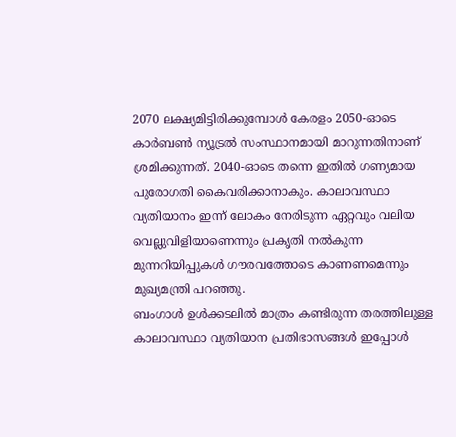2070 ലക്ഷ്യമിട്ടിരിക്കുമ്പോൾ കേരളം 2050-ഓടെ കാർബൺ ന്യൂട്രൽ സംസ്ഥാനമായി മാറുന്നതിനാണ് ശ്രമിക്കുന്നത്. 2040-ഓടെ തന്നെ ഇതിൽ ഗണ്യമായ പുരോഗതി കൈവരിക്കാനാകും. കാലാവസ്ഥാ വ്യതിയാനം ഇന്ന് ലോകം നേരിടുന്ന ഏറ്റവും വലിയ വെല്ലുവിളിയാണെന്നും പ്രകൃതി നൽകുന്ന മുന്നറിയിപ്പുകൾ ഗൗരവത്തോടെ കാണണമെന്നും മുഖ്യമന്ത്രി പറഞ്ഞു.
ബംഗാൾ ഉൾക്കടലിൽ മാത്രം കണ്ടിരുന്ന തരത്തിലുള്ള കാലാവസ്ഥാ വ്യതിയാന പ്രതിഭാസങ്ങൾ ഇപ്പോൾ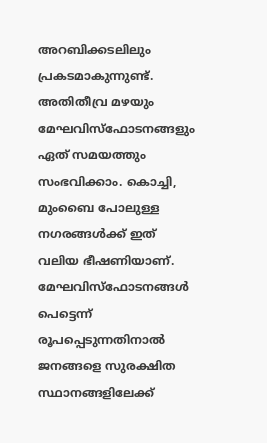അറബിക്കടലിലും പ്രകടമാകുന്നുണ്ട്. അതിതീവ്ര മഴയും മേഘവിസ്‌ഫോടനങ്ങളും ഏത് സമയത്തും സംഭവിക്കാം. കൊച്ചി, മുംബൈ പോലുള്ള നഗരങ്ങൾക്ക് ഇത് വലിയ ഭീഷണിയാണ്. മേഘവിസ്‌ഫോടനങ്ങൾ പെട്ടെന്ന് രൂപപ്പെടുന്നതിനാൽ ജനങ്ങളെ സുരക്ഷിത സ്ഥാനങ്ങളിലേക്ക്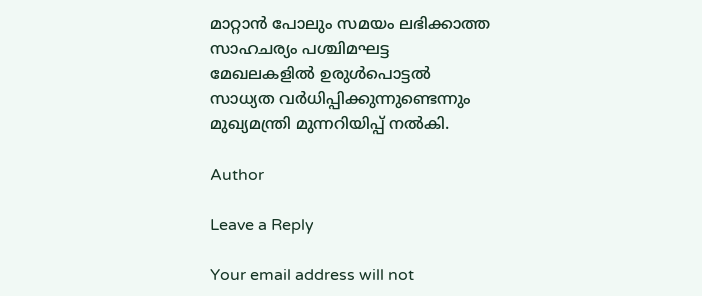മാറ്റാൻ പോലും സമയം ലഭിക്കാത്ത സാഹചര്യം പശ്ചിമഘട്ട മേഖലകളിൽ ഉരുൾപൊട്ടൽ സാധ്യത വർധിപ്പിക്കുന്നുണ്ടെന്നും മുഖ്യമന്ത്രി മുന്നറിയിപ്പ് നൽകി.

Author

Leave a Reply

Your email address will not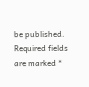be published. Required fields are marked *